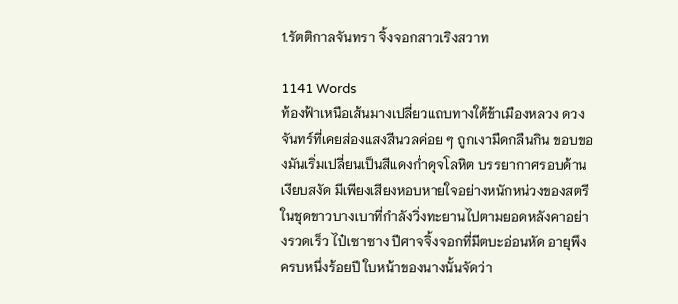1.รัตติกาลจันทรา จิ้งจอกสาวเริงสวาท

1141 Words
ท้องฟ้าเหนือเส้นมางเปลี่ยวแถบทางใต้ข้าเมืองหลวง ดวงจันทร์ที่เคยส่องแสงสีนวลค่อย ๆ ถูกเงามืดกลืนกิน ขอบของมันเริ่มเปลี่ยนเป็นสีแดงก่ำดุจโลหิต บรรยากาศรอบด้านเงียบสงัด มีเพียงเสียงหอบหายใจอย่างหนักหน่วงของสตรีในชุดขาวบางเบาที่กำลังวิ่งทะยานไปตามยอดหลังคาอย่างรวดเร็ว ไป๋เซาซาง ปีศาจจิ้งจอกที่มีตบะอ่อนหัด อายุพึงครบหนึ่งร้อยปี ใบหน้าของนางนั้นจัดว่า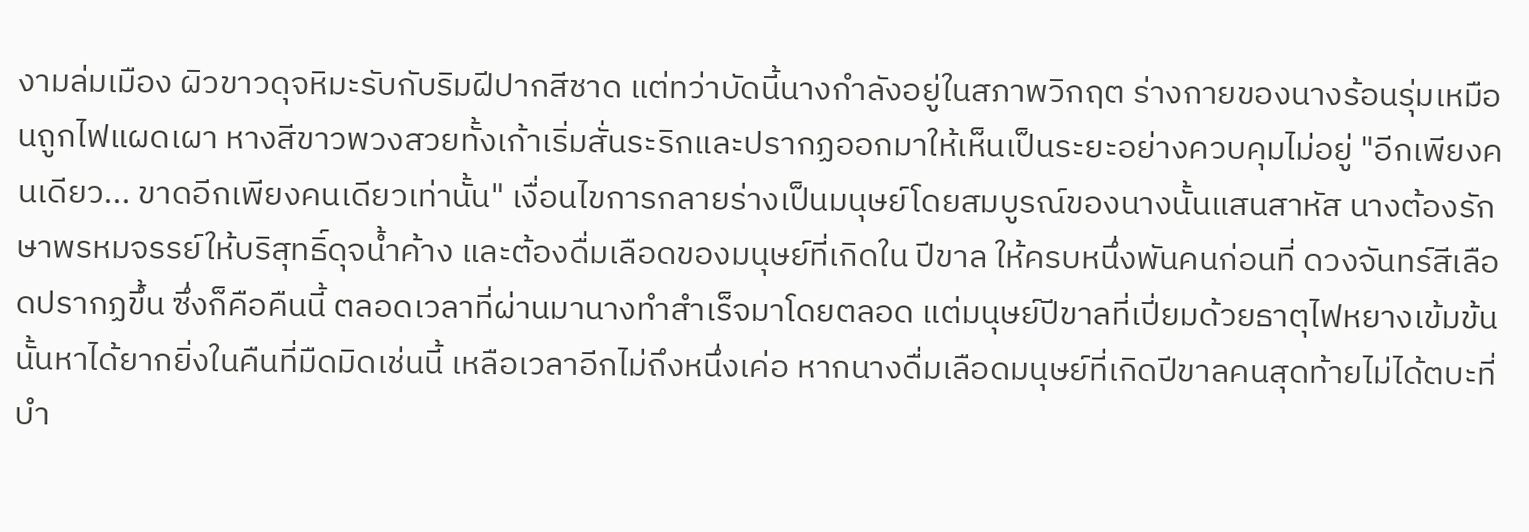งามล่มเมือง ผิวขาวดุจหิมะรับกับริมฝีปากสีชาด แต่ทว่าบัดนี้นางกำลังอยู่ในสภาพวิกฤต ร่างกายของนางร้อนรุ่มเหมือนถูกไฟแผดเผา หางสีขาวพวงสวยทั้งเก้าเริ่มสั่นระริกและปรากฏออกมาให้เห็นเป็นระยะอย่างควบคุมไม่อยู่ "อีกเพียงคนเดียว... ขาดอีกเพียงคนเดียวเท่านั้น" เงื่อนไขการกลายร่างเป็นมนุษย์โดยสมบูรณ์ของนางนั้นแสนสาหัส นางต้องรักษาพรหมจรรย์ให้บริสุทธิ์ดุจน้ำค้าง และต้องดื่มเลือดของมนุษย์ที่เกิดใน ปีขาล ให้ครบหนึ่งพันคนก่อนที่ ดวงจันทร์สีเลือดปรากฏขึ้น ซึ่งก็คือคืนนี้ ตลอดเวลาที่ผ่านมานางทำสำเร็จมาโดยตลอด แต่มนุษย์ปีขาลที่เปี่ยมด้วยธาตุไฟหยางเข้มข้นนั้นหาได้ยากยิ่งในคืนที่มืดมิดเช่นนี้ เหลือเวลาอีกไม่ถึงหนึ่งเค่อ หากนางดื่มเลือดมนุษย์ที่เกิดปีขาลคนสุดท้ายไม่ได้ตบะที่บำ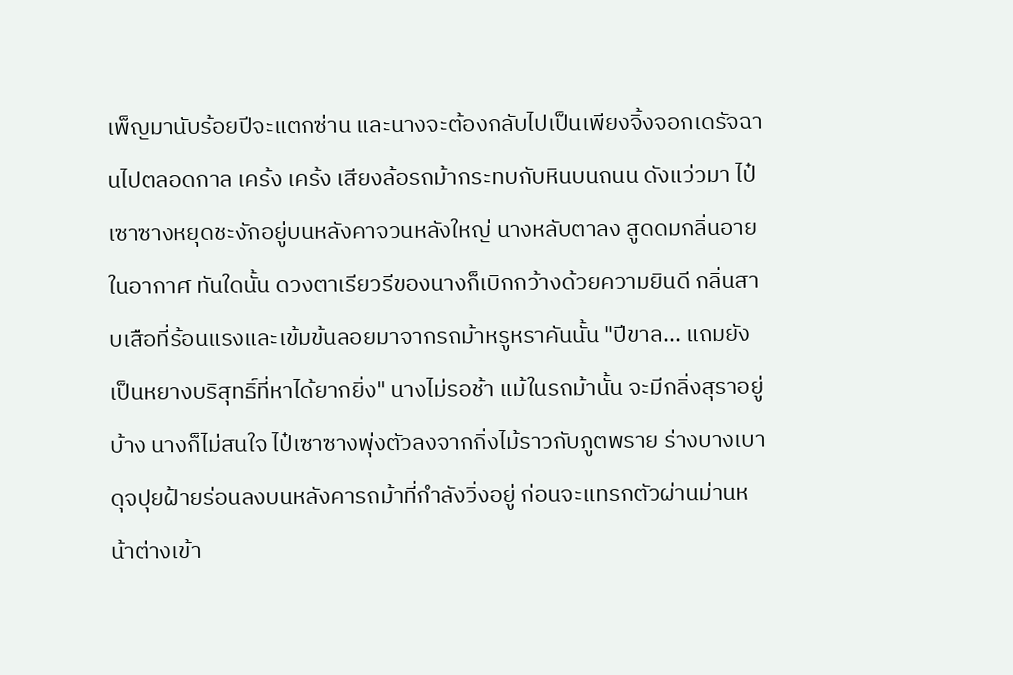เพ็ญมานับร้อยปีจะแตกซ่าน และนางจะต้องกลับไปเป็นเพียงจิ้งจอกเดรัจฉานไปตลอดกาล เคร้ง เคร้ง เสียงล้อรถม้ากระทบกับหินบนถนน ดังแว่วมา ไป๋เซาซางหยุดชะงักอยู่บนหลังคาจวนหลังใหญ่ นางหลับตาลง สูดดมกลิ่นอายในอากาศ ทันใดนั้น ดวงตาเรียวรีของนางก็เบิกกว้างด้วยความยินดี กลิ่นสาบเสือที่ร้อนแรงและเข้มข้นลอยมาจากรถม้าหรูหราคันนั้น "ปีขาล... แถมยังเป็นหยางบริสุทธิ์ที่หาได้ยากยิ่ง" นางไม่รอช้า แม้ในรถม้านั้น จะมีกลิ่งสุราอยู่บ้าง นางก็ไม่สนใจ ไป๋เซาซางพุ่งตัวลงจากกิ่งไม้ราวกับภูตพราย ร่างบางเบาดุจปุยฝ้ายร่อนลงบนหลังคารถม้าที่กำลังวิ่งอยู่ ก่อนจะแทรกตัวผ่านม่านหน้าต่างเข้า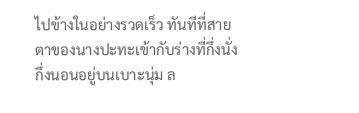ไปข้างในอย่างรวดเร็ว ทันทีที่สายตาของนางปะทะเข้ากับร่างที่กึ่งนั่งกึ่งนอนอยู่บนเบาะนุ่ม ล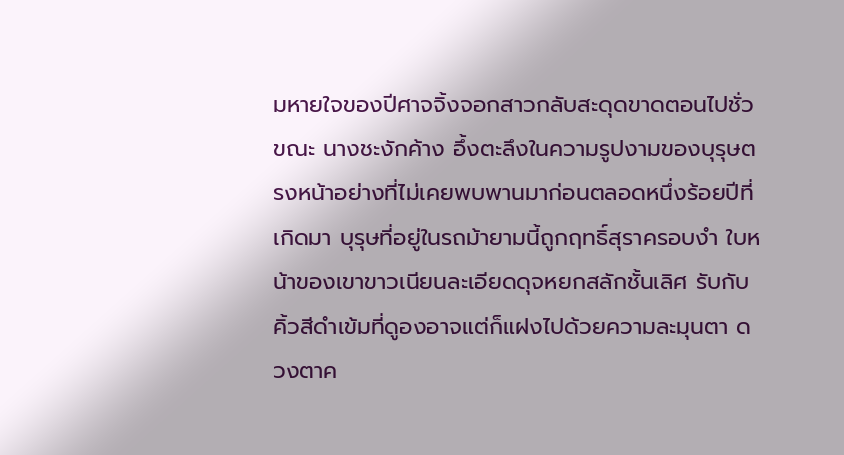มหายใจของปีศาจจิ้งจอกสาวกลับสะดุดขาดตอนไปชั่วขณะ นางชะงักค้าง อึ้งตะลึงในความรูปงามของบุรุษตรงหน้าอย่างที่ไม่เคยพบพานมาก่อนตลอดหนึ่งร้อยปีที่เกิดมา บุรุษที่อยู่ในรถม้ายามนี้ถูกฤทธิ์สุราครอบงำ ใบหน้าของเขาขาวเนียนละเอียดดุจหยกสลักชั้นเลิศ รับกับคิ้วสีดำเข้มที่ดูองอาจแต่ก็แฝงไปด้วยความละมุนตา ดวงตาค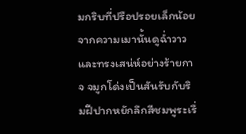มกริบที่ปรือปรอยเล็กน้อยจากความเมานั้นดูฉ่ำวาวและทรงเสน่ห์อย่างร้ายกาจ จมูกโด่งเป็นสันรับกับริมฝีปากหยักลึกสีชมพูระเรื่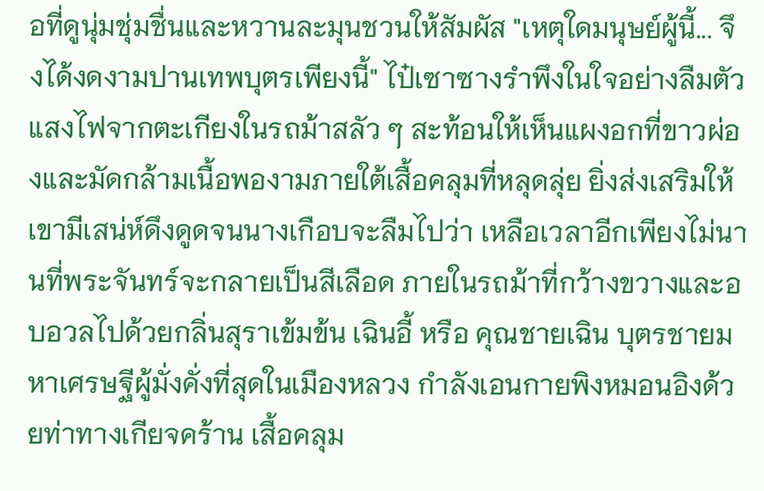อที่ดูนุ่มชุ่มชื่นและหวานละมุนชวนให้สัมผัส "เหตุใดมนุษย์ผู้นี้... จึงได้งดงามปานเทพบุตรเพียงนี้" ไป๋เซาซางรำพึงในใจอย่างลืมตัว แสงไฟจากตะเกียงในรถม้าสลัว ๆ สะท้อนให้เห็นแผงอกที่ขาวผ่องและมัดกล้ามเนื้อพองามภายใต้เสื้อคลุมที่หลุดลุ่ย ยิ่งส่งเสริมให้เขามีเสน่ห์ดึงดูดจนนางเกือบจะลืมไปว่า เหลือเวลาอีกเพียงไม่นานที่พระจันทร์จะกลายเป็นสีเลือด ภายในรถม้าที่กว้างขวางและอบอวลไปด้วยกลิ่นสุราเข้มข้น เฉินอี้ หรือ คุณชายเฉิน บุตรชายมหาเศรษฐีผู้มั่งคั่งที่สุดในเมืองหลวง กำลังเอนกายพิงหมอนอิงด้วยท่าทางเกียจคร้าน เสื้อคลุม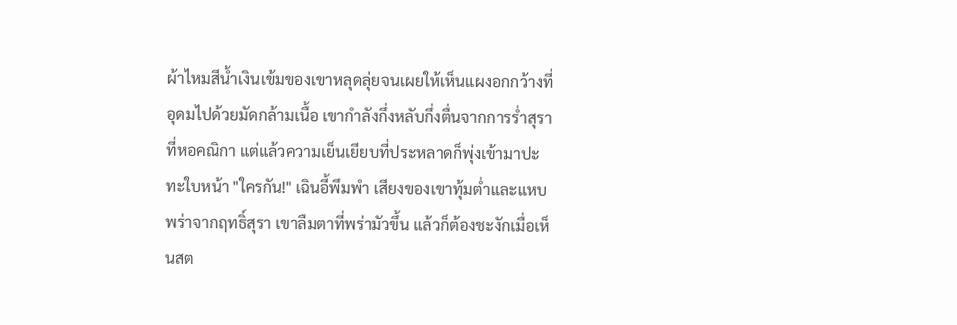ผ้าไหมสีน้ำเงินเข้มของเขาหลุดลุ่ยจนเผยให้เห็นแผงอกกว้างที่อุดมไปด้วยมัดกล้ามเนื้อ เขากำลังกึ่งหลับกึ่งตื่นจากการร่ำสุราที่หอคณิกา แต่แล้วความเย็นเยียบที่ประหลาดก็พุ่งเข้ามาปะทะใบหน้า "ใครกัน!" เฉินอี้พึมพำ เสียงของเขาทุ้มต่ำและแหบพร่าจากฤทธิ์สุรา เขาลืมตาที่พร่ามัวขึ้น แล้วก็ต้องชะงักเมื่อเห็นสต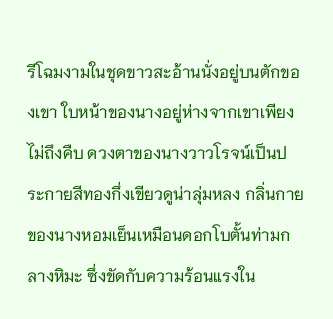รีโฉมงามในชุดขาวสะอ้านนั่งอยู่บนตักของเขา ใบหน้าของนางอยู่ห่างจากเขาเพียงไม่ถึงคืบ ดวงตาของนางวาวโรจน์เป็นประกายสีทองกึ่งเขียวดูน่าลุ่มหลง กลิ่นกายของนางหอมเย็นเหมือนดอกโบตั้นท่ามกลางหิมะ ซึ่งขัดกับความร้อนแรงใน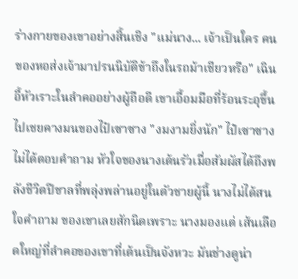ร่างกายของเขาอย่างสิ้นเชิง "แม่นาง... เจ้าเป็นใคร คนของหอส่งเจ้ามาปรนนิบัติข้าถึงในรถม้าเชียวหรือ" เฉินอี้หัวเราะในลำคออย่างผู้ถือดี เขาเอื้อมมือที่ร้อนระอุขึ้นไปเชยคางมนของไป๋เซาซาง "งมงามยิ่งนัก" ไป๋เซาซางไม่ได้ตอบคำถาม หัวใจของนางเต้นรัวเมื่อสัมผัสได้ถึงพลังชีวิตปีขาลที่พลุ่งพล่านอยู่ในตัวชายผู้นี้ นางไม่ได้สนใจคำถาม ของเขาเลยสักนิดเพราะ นางมองแต่ เส้นเลือดใหญ่ที่ลำคอของเขาที่เต้นเป็นจังหวะ มันช่างดูน่า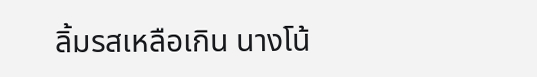ลิ้มรสเหลือเกิน นางโน้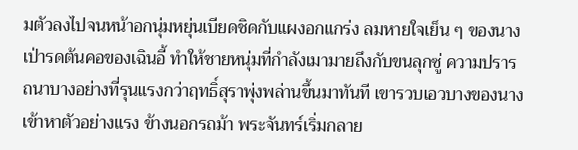มตัวลงไปจนหน้าอกนุ่มหยุ่นเบียดชิดกับแผงอกแกร่ง ลมหายใจเย็น ๆ ของนางเป่ารดต้นคอของเฉินอี้ ทำให้ชายหนุ่มที่กำลังเมามายถึงกับขนลุกซู่ ความปรารถนาบางอย่างที่รุนแรงกว่าฤทธิ์สุราพุ่งพล่านขึ้นมาทันที เขารวบเอวบางของนางเข้าหาตัวอย่างแรง ข้างนอกรถม้า พระจันทร์เริ่มกลาย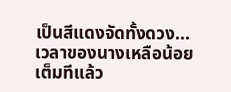เป็นสีแดงจัดทั้งดวง... เวลาของนางเหลือน้อยเต็มทีแล้ว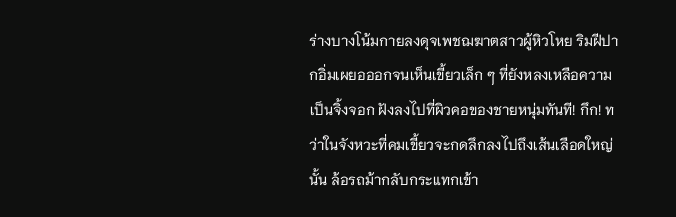ร่างบางโน้มกายลงดุจเพชฌฆาตสาวผู้หิวโหย ริมฝีปากอิ่มเผยอออกจนเห็นเขี้ยวเล็ก ๆ ที่ยังหลงเหลือความเป็นจิ้งจอก ฝังลงไปที่ผิวคอของชายหนุ่มทันที! กึก! ทว่าในจังหวะที่คมเขี้ยวจะกดลึกลงไปถึงเส้นเลือดใหญ่นั้น ล้อรถม้ากลับกระแทกเข้า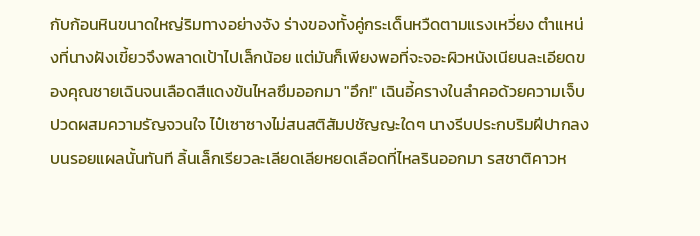กับก้อนหินขนาดใหญ่ริมทางอย่างจัง ร่างของทั้งคู่กระเด็นหวืดตามแรงเหวี่ยง ตำแหน่งที่นางฝังเขี้ยวจึงพลาดเป้าไปเล็กน้อย แต่มันก็เพียงพอที่จะจอะผิวหนังเนียนละเอียดของคุณชายเฉินจนเลือดสีแดงข้นไหลซึมออกมา "อึก!" เฉินอี้ครางในลำคอด้วยความเจ็บปวดผสมความรัญจวนใจ ไป๋เซาซางไม่สนสติสัมปชัญญะใดๆ นางรีบประกบริมฝีปากลงบนรอยแผลนั้นทันที ลิ้นเล็กเรียวละเลียดเลียหยดเลือดที่ไหลรินออกมา รสชาติคาวห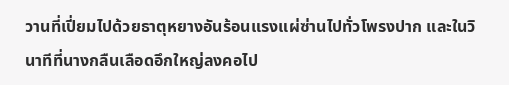วานที่เปี่ยมไปด้วยธาตุหยางอันร้อนแรงแผ่ซ่านไปทั่วโพรงปาก และในวินาทีที่นางกลืนเลือดอึกใหญ่ลงคอไป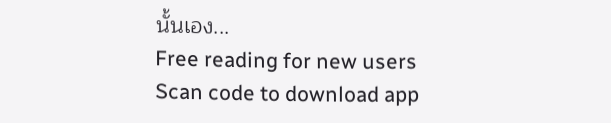นั้นเอง...
Free reading for new users
Scan code to download app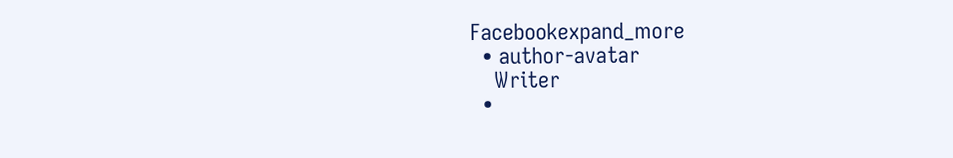Facebookexpand_more
  • author-avatar
    Writer
  •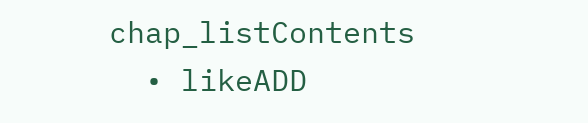chap_listContents
  • likeADD